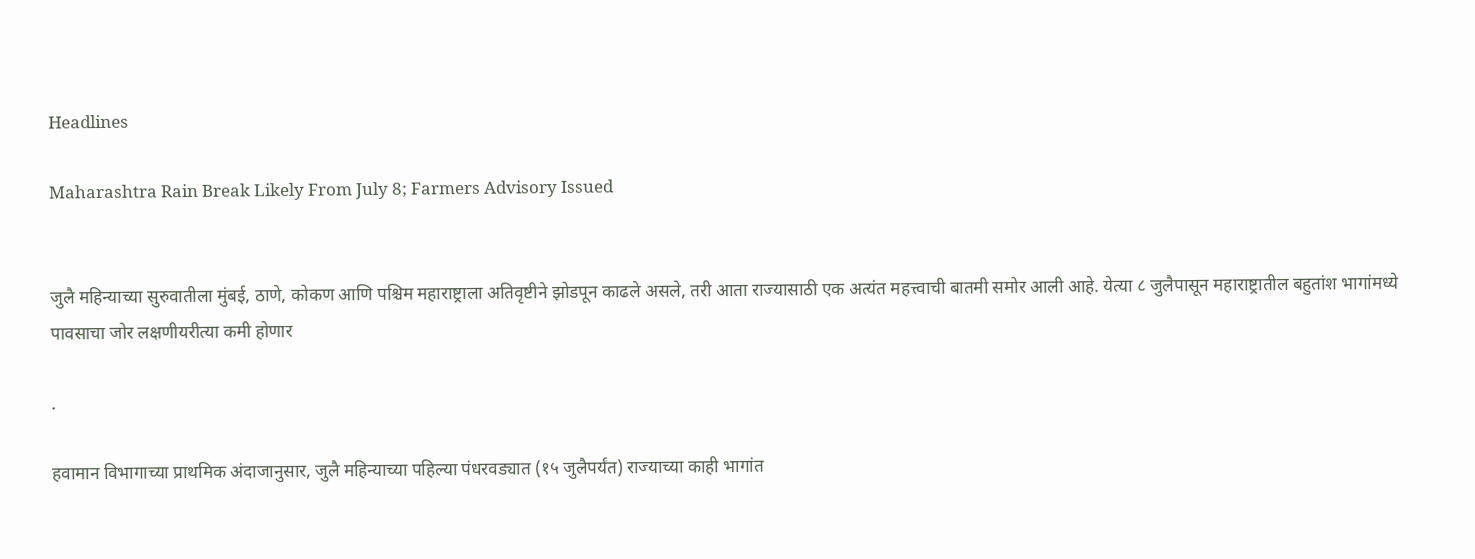Headlines

Maharashtra Rain Break Likely From July 8; Farmers Advisory Issued


जुलै महिन्याच्या सुरुवातीला मुंबई, ठाणे, कोकण आणि पश्चिम महाराष्ट्राला अतिवृष्टीने झोडपून काढले असले, तरी आता राज्यासाठी एक अत्यंत महत्त्वाची बातमी समोर आली आहे. येत्या ८ जुलैपासून महाराष्ट्रातील बहुतांश भागांमध्ये पावसाचा जोर लक्षणीयरीत्या कमी होणार

.

हवामान विभागाच्या प्राथमिक अंदाजानुसार, जुलै महिन्याच्या पहिल्या पंधरवड्यात (१५ जुलैपर्यंत) राज्याच्या काही भागांत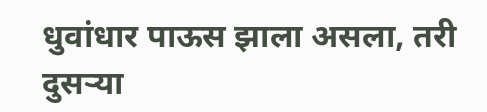धुवांधार पाऊस झाला असला, तरी दुसऱ्या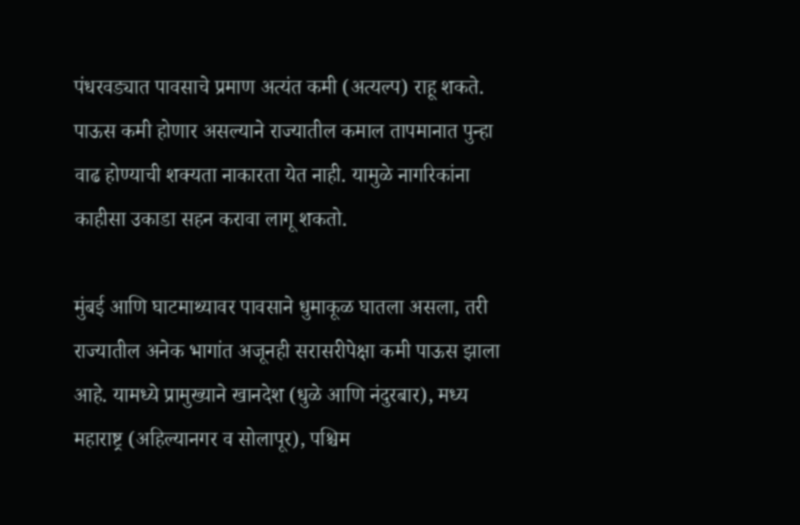पंधरवड्यात पावसाचे प्रमाण अत्यंत कमी (अत्यल्प) राहू शकते. पाऊस कमी होणार असल्याने राज्यातील कमाल तापमानात पुन्हा वाढ होण्याची शक्यता नाकारता येत नाही. यामुळे नागरिकांना काहीसा उकाडा सहन करावा लागू शकतो.

मुंबई आणि घाटमाथ्यावर पावसाने धुमाकूळ घातला असला, तरी राज्यातील अनेक भागांत अजूनही सरासरीपेक्षा कमी पाऊस झाला आहे. यामध्ये प्रामुख्याने खानदेश (धुळे आणि नंदुरबार), मध्य महाराष्ट्र (अहिल्यानगर व सोलापूर), पश्चिम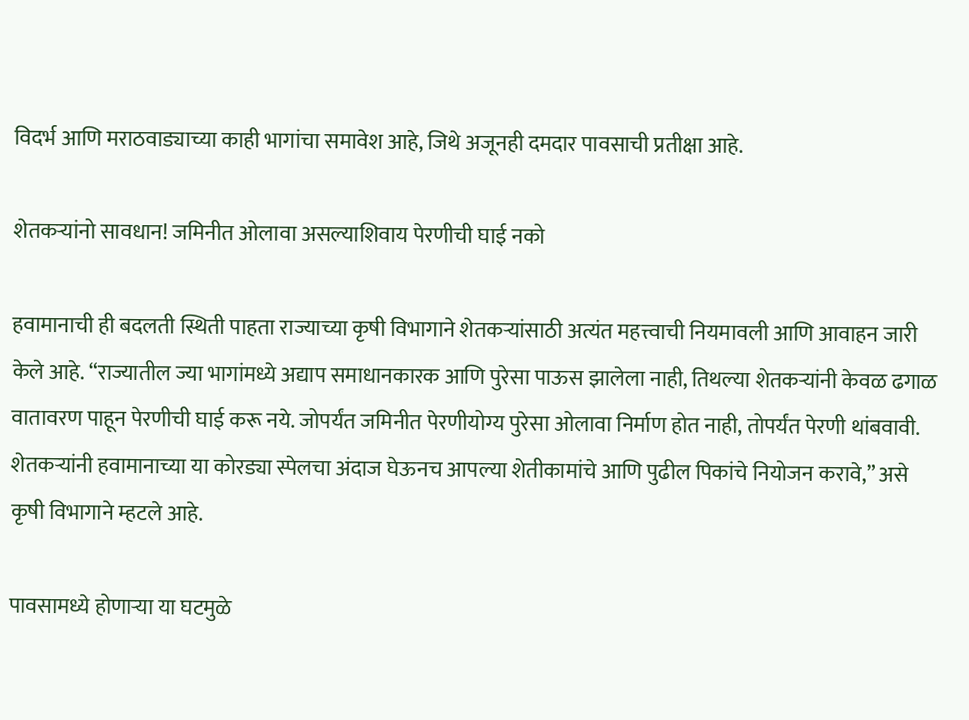विदर्भ आणि मराठवाड्याच्या काही भागांचा समावेश आहे, जिथे अजूनही दमदार पावसाची प्रतीक्षा आहे.

शेतकऱ्यांनो सावधान! जमिनीत ओलावा असल्याशिवाय पेरणीची घाई नको

हवामानाची ही बदलती स्थिती पाहता राज्याच्या कृषी विभागाने शेतकऱ्यांसाठी अत्यंत महत्त्वाची नियमावली आणि आवाहन जारी केले आहे. “राज्यातील ज्या भागांमध्ये अद्याप समाधानकारक आणि पुरेसा पाऊस झालेला नाही, तिथल्या शेतकऱ्यांनी केवळ ढगाळ वातावरण पाहून पेरणीची घाई करू नये. जोपर्यंत जमिनीत पेरणीयोग्य पुरेसा ओलावा निर्माण होत नाही, तोपर्यंत पेरणी थांबवावी. शेतकऱ्यांनी हवामानाच्या या कोरड्या स्पेलचा अंदाज घेऊनच आपल्या शेतीकामांचे आणि पुढील पिकांचे नियोजन करावे,” असे कृषी विभागाने म्हटले आहे.

पावसामध्ये होणाऱ्या या घटमुळे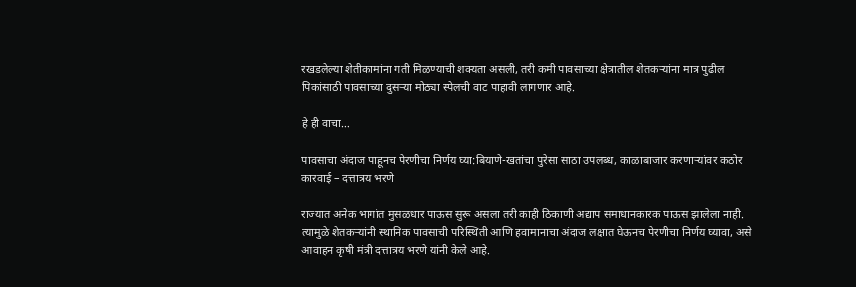रखडलेल्या शेतीकामांना गती मिळण्याची शक्यता असली, तरी कमी पावसाच्या क्षेत्रातील शेतकऱ्यांना मात्र पुढील पिकांसाठी पावसाच्या दुसऱ्या मोठ्या स्पेलची वाट पाहावी लागणार आहे.

हे ही वाचा…

पावसाचा अंदाज पाहूनच पेरणीचा निर्णय घ्या:बियाणे-खतांचा पुरेसा साठा उपलब्ध, काळाबाजार करणाऱ्यांवर कठोर कारवाई – दत्तात्रय भरणे

राज्यात अनेक भागांत मुसळधार पाऊस सुरू असला तरी काही ठिकाणी अद्याप समाधानकारक पाऊस झालेला नाही. त्यामुळे शेतकऱ्यांनी स्थानिक पावसाची परिस्थिती आणि हवामानाचा अंदाज लक्षात घेऊनच पेरणीचा निर्णय घ्यावा, असे आवाहन कृषी मंत्री दत्तात्रय भरणे यांनी केले आहे.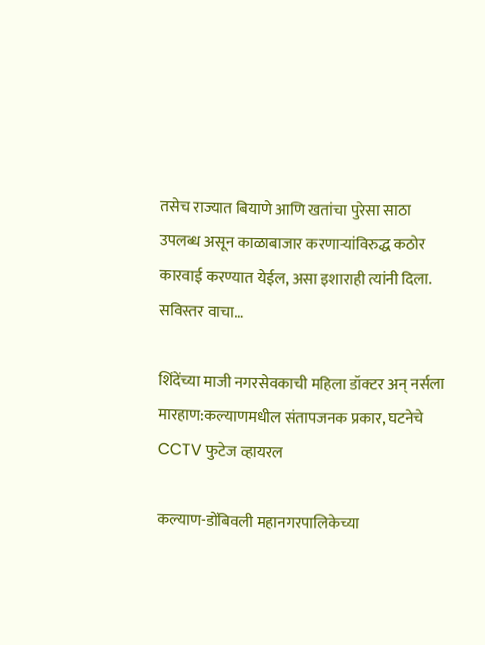तसेच राज्यात बियाणे आणि खतांचा पुरेसा साठा उपलब्ध असून काळाबाजार करणाऱ्यांविरुद्ध कठोर कारवाई करण्यात येईल, असा इशाराही त्यांनी दिला. सविस्तर वाचा…

शिंदेंच्या माजी नगरसेवकाची महिला डॉक्टर अन् नर्सला मारहाण:कल्याणमधील संतापजनक प्रकार, घटनेचे CCTV फुटेज व्हायरल

कल्याण-डोंबिवली महानगरपालिकेच्या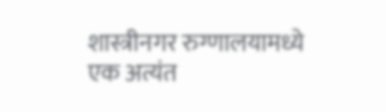शास्त्रीनगर रुग्णालयामध्ये एक अत्यंत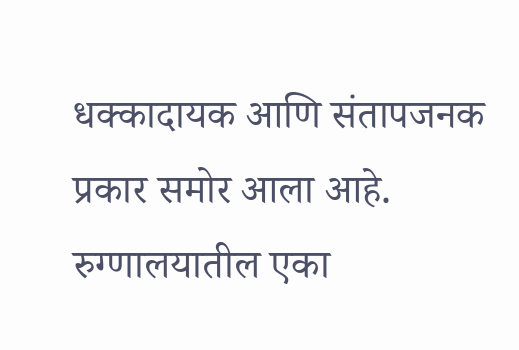धक्कादायक आणि संतापजनक प्रकार समोर आला आहे. रुग्णालयातील एका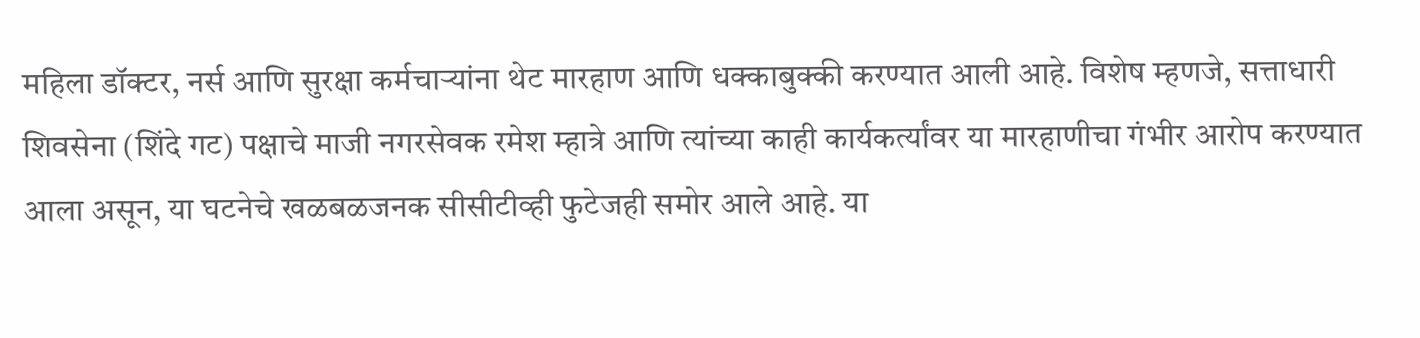महिला डॉक्टर, नर्स आणि सुरक्षा कर्मचाऱ्यांना थेट मारहाण आणि धक्काबुक्की करण्यात आली आहे. विशेष म्हणजे, सत्ताधारी शिवसेना (शिंदे गट) पक्षाचे माजी नगरसेवक रमेश म्हात्रे आणि त्यांच्या काही कार्यकर्त्यांवर या मारहाणीचा गंभीर आरोप करण्यात आला असून, या घटनेचे खळबळजनक सीसीटीव्ही फुटेजही समोर आले आहे. या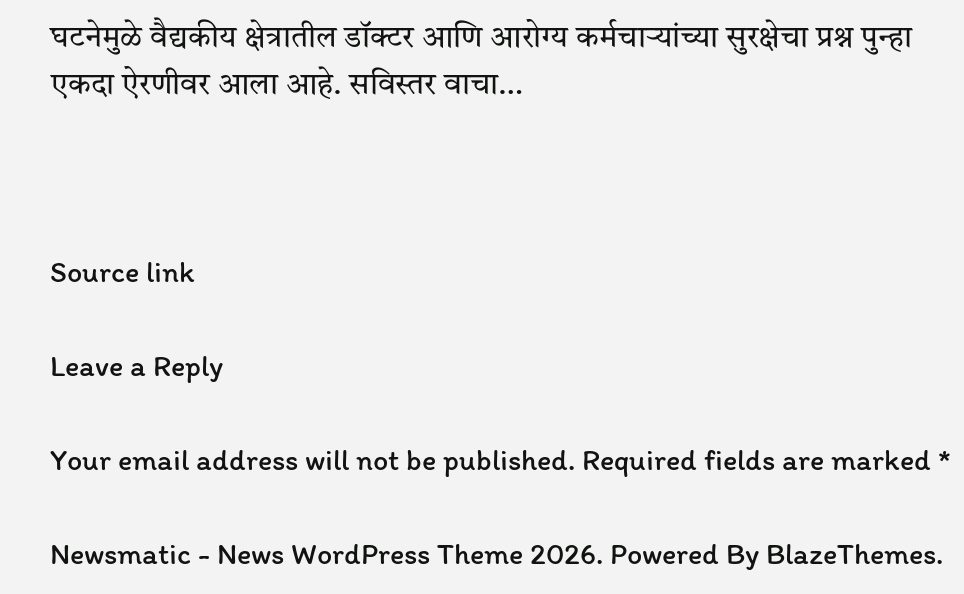घटनेमुळे वैद्यकीय क्षेत्रातील डॉक्टर आणि आरोग्य कर्मचाऱ्यांच्या सुरक्षेचा प्रश्न पुन्हा एकदा ऐरणीवर आला आहे. सविस्तर वाचा…



Source link

Leave a Reply

Your email address will not be published. Required fields are marked *

Newsmatic - News WordPress Theme 2026. Powered By BlazeThemes.